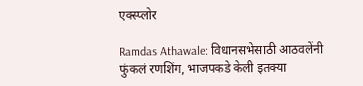एक्स्प्लोर

Ramdas Athawale: विधानसभेसाठी आठवलेंनी फुंकलं रणशिंग, भाजपकडे केली इतक्या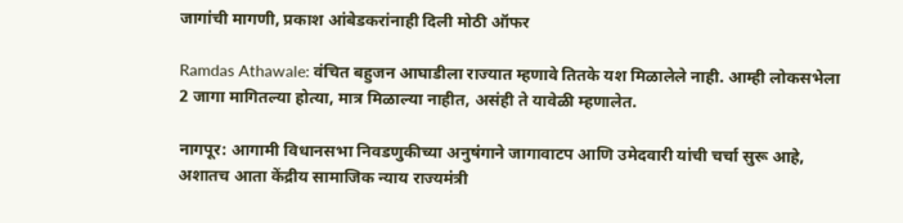जागांची मागणी, प्रकाश आंबेडकरांनाही दिली मोठी ऑफर

Ramdas Athawale: वंचित बहुजन आघाडीला राज्यात म्हणावे तितके यश मिळालेले नाही. आम्ही लोकसभेला 2 जागा मागितल्या होत्या, मात्र मिळाल्या नाहीत, असंही ते यावेळी म्हणालेत.

नागपूर: आगामी विधानसभा निवडणुकीच्या अनुषंगाने जागावाटप आणि उमेदवारी यांची चर्चा सुरू आहे, अशातच आता केंद्रीय सामाजिक न्याय राज्यमंत्री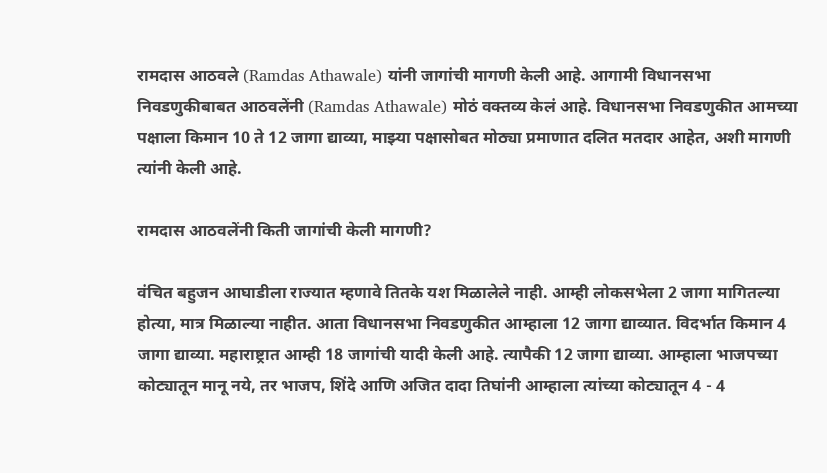रामदास आठवले (Ramdas Athawale) यांनी जागांची मागणी केली आहे. आगामी विधानसभा निवडणुकीबाबत आठवलेंनी (Ramdas Athawale) मोठं वक्तव्य केलं आहे. विधानसभा निवडणुकीत आमच्या पक्षाला किमान 10 ते 12 जागा द्याव्या, माझ्या पक्षासोबत मोठ्या प्रमाणात दलित मतदार आहेत, अशी मागणी त्यांनी केली आहे.

रामदास आठवलेंनी किती जागांची केली मागणी?

वंचित बहुजन आघाडीला राज्यात म्हणावे तितके यश मिळालेले नाही. आम्ही लोकसभेला 2 जागा मागितल्या होत्या, मात्र मिळाल्या नाहीत. आता विधानसभा निवडणुकीत आम्हाला 12 जागा द्याव्यात. विदर्भात किमान 4 जागा द्याव्या. महाराष्ट्रात आम्ही 18 जागांची यादी केली आहे. त्यापैकी 12 जागा द्याव्या. आम्हाला भाजपच्या कोट्यातून मानू नये, तर भाजप, शिंदे आणि अजित दादा तिघांनी आम्हाला त्यांच्या कोट्यातून 4 - 4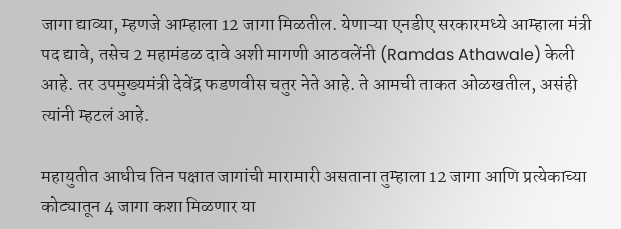जागा द्याव्या, म्हणजे आम्हाला 12 जागा मिळतील. येणाऱ्या एनडीए सरकारमध्ये आम्हाला मंत्री पद द्यावे, तसेच 2 महामंडळ दावे अशी मागणी आठवलेंनी (Ramdas Athawale) केली आहे. तर उपमुख्यमंत्री देवेंद्र फडणवीस चतुर नेते आहे. ते आमची ताकत ओळखतील, असंही त्यांनी म्हटलं आहे.

महायुतीत आधीच तिन पक्षात जागांची मारामारी असताना तुम्हाला 12 जागा आणि प्रत्येकाच्या कोट्यातून 4 जागा कशा मिळणार या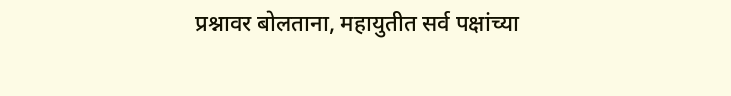प्रश्नावर बोलताना, महायुतीत सर्व पक्षांच्या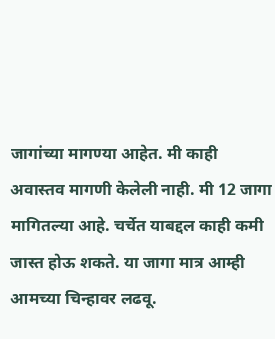जागांच्या मागण्या आहेत. मी काही अवास्तव मागणी केलेली नाही. मी 12 जागा मागितल्या आहे. चर्चेत याबद्दल काही कमी जास्त होऊ शकते. या जागा मात्र आम्ही आमच्या चिन्हावर लढवू.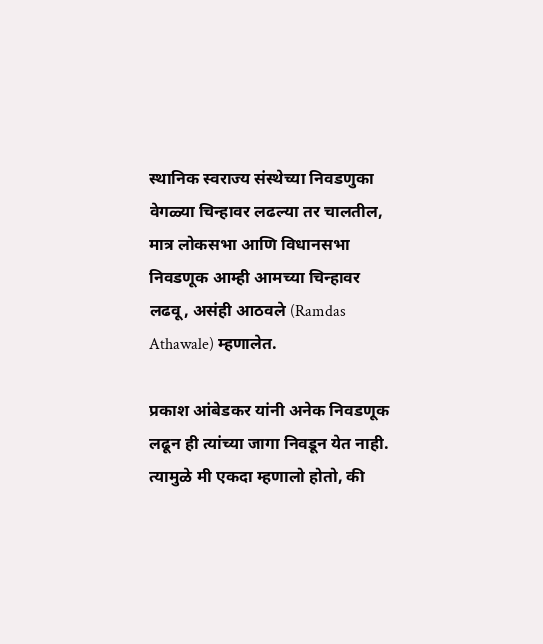स्थानिक स्वराज्य संस्थेच्या निवडणुका वेगळ्या चिन्हावर लढल्या तर चालतील, मात्र लोकसभा आणि विधानसभा निवडणूक आम्ही आमच्या चिन्हावर लढवू, असंही आठवले (Ramdas Athawale) म्हणालेत.

प्रकाश आंबेडकर यांनी अनेक निवडणूक लढून ही त्यांच्या जागा निवडून येत नाही. त्यामुळे मी एकदा म्हणालो होतो, की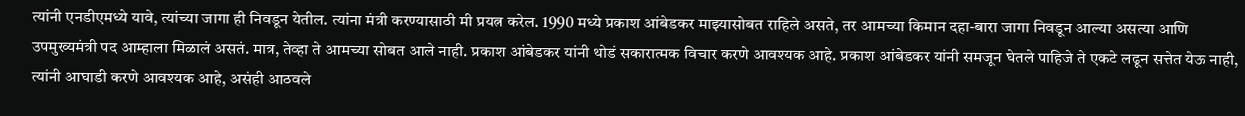त्यांनी एनडीएमध्ये यावे, त्यांच्या जागा ही निवडून येतील. त्यांना मंत्री करण्यासाठी मी प्रयत्न करेल. 1990 मध्ये प्रकाश आंबेडकर माझ्यासोबत राहिले असते, तर आमच्या किमान दहा-बारा जागा निवडून आल्या असत्या आणि उपमुख्यमंत्री पद आम्हाला मिळालं असतं. मात्र, तेव्हा ते आमच्या सोबत आले नाही. प्रकाश आंबेडकर यांनी थोडं सकारात्मक विचार करणे आवश्यक आहे. प्रकाश आंबेडकर यांनी समजून घेतले पाहिजे ते एकटे लढून सत्तेत येऊ नाही, त्यांनी आघाडी करणे आवश्यक आहे, असंही आठवले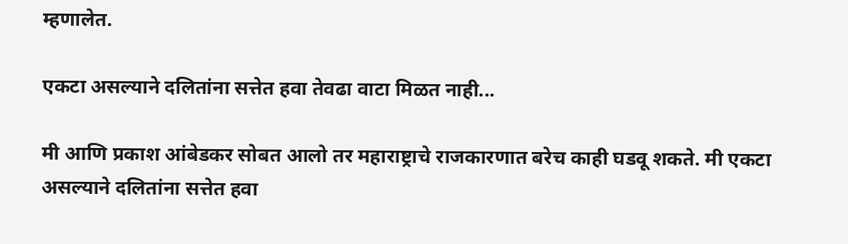म्हणालेत.

एकटा असल्याने दलितांना सत्तेत हवा तेवढा वाटा मिळत नाही...

मी आणि प्रकाश आंबेडकर सोबत आलो तर महाराष्ट्राचे राजकारणात बरेच काही घडवू शकते. मी एकटा असल्याने दलितांना सत्तेत हवा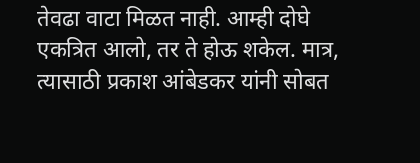तेवढा वाटा मिळत नाही. आम्ही दोघे एकत्रित आलो, तर ते होऊ शकेल. मात्र, त्यासाठी प्रकाश आंबेडकर यांनी सोबत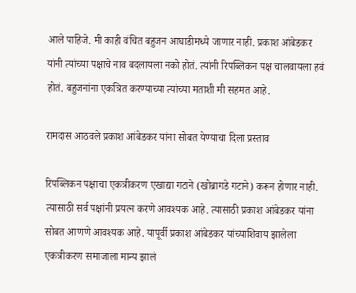आले पाहिजे. मी काही वंचित बहुजन आघाडीमध्ये जाणार नाही. प्रकाश आंबेडकर यांनी त्यांच्या पक्षाचे नाव बदलायला नको होतं. त्यांनी रिपब्लिकन पक्ष चालवायला हवं होतं. बहुजनांना एकत्रित करण्याच्या त्यांच्या मताशी मी सहमत आहे.

रामदास आठवले प्रकाश आंबेडकर यांना सोबत येण्याचा दिला प्रस्ताव

रिपब्लिकन पक्षाचा एकत्रीकरण एखाद्या गटाने (खोब्रागडे गटाने) करून होणार नाही. त्यासाठी सर्व पक्षांनी प्रयत्न करणे आवश्यक आहे. त्यासाठी प्रकाश आंबेडकर यांना सोबत आणणे आवश्यक आहे. यापूर्वी प्रकाश आंबेडकर यांच्याशिवाय झालेला एकत्रीकरण समाजाला मान्य झालं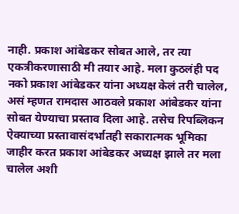नाही. प्रकाश आंबेडकर सोबत आले, तर त्या एकत्रीकरणासाठी मी तयार आहे. मला कुठलंही पद नको प्रकाश आंबेडकर यांना अध्यक्ष केलं तरी चालेल, असं म्हणत रामदास आठवले प्रकाश आंबेडकर यांना सोबत येण्याचा प्रस्ताव दिला आहे. तसेच रिपब्लिकन ऐक्याच्या प्रस्तावासंदर्भातही सकारात्मक भूमिका जाहीर करत प्रकाश आंबेडकर अध्यक्ष झाले तर मला चालेल अशी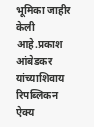भूमिका जाहीर केली आहे.प्रकाश आंबेडकर यांच्याशिवाय रिपब्लिकन ऐक्य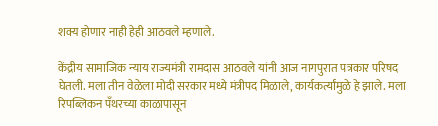शक्य होणार नाही हेही आठवले म्हणाले.

केंद्रीय सामाजिक न्याय राज्यमंत्री रामदास आठवले यांनी आज नागपुरात पत्रकार परिषद घेतली. मला तीन वेळेला मोदी सरकार मध्ये मंत्रीपद मिळाले, कार्यकर्त्यांमुळे हे झाले. मला रिपब्लिकन पँथरच्या काळापासून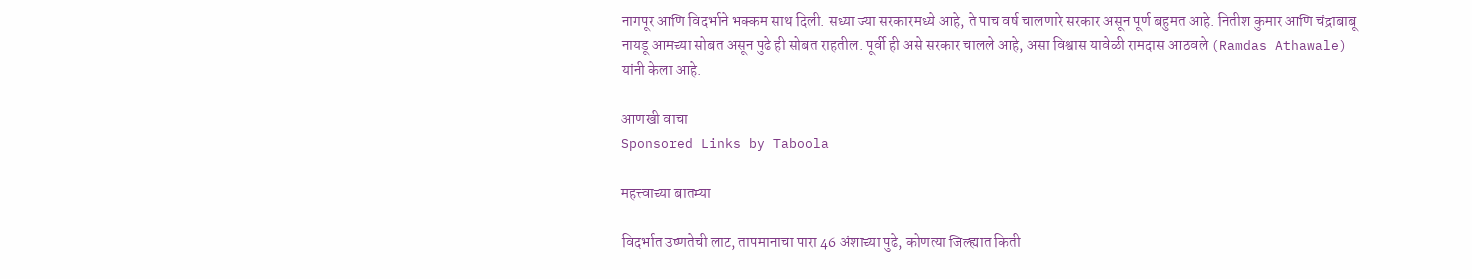नागपूर आणि विदर्भाने भक्कम साथ दिली. सध्या ज्या सरकारमध्ये आहे, ते पाच वर्ष चालणारे सरकार असून पूर्ण बहुमत आहे. नितीश कुमार आणि चंद्राबाबू नायडू आमच्या सोबत असून पुढे ही सोबत राहतील. पूर्वी ही असे सरकार चालले आहे, असा विश्वास यावेळी रामदास आठवले (Ramdas Athawale) यांनी केला आहे.

आणखी वाचा
Sponsored Links by Taboola

महत्त्वाच्या बातम्या

विदर्भात उष्णतेची लाट, तापमानाचा पारा 46 अंशाच्या पुढे, कोणत्या जिल्ह्यात किती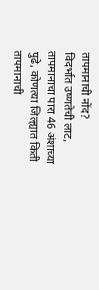तापमानाची नोंद?
विदर्भात उष्णतेची लाट, तापमानाचा पारा 46 अंशाच्या पुढे, कोणत्या जिल्ह्यात किती तापमानाची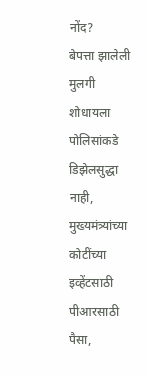नोंद?
बेपत्ता झालेली मुलगी शोधायला पोलिसांकडे डिझेलसुद्धा नाही, मुख्यमंत्र्यांच्या कोटींच्या इव्हेंटसाठी पीआरसाठी पैसा,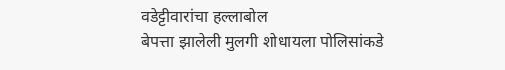वडेट्टीवारांचा हल्लाबोल
बेपत्ता झालेली मुलगी शोधायला पोलिसांकडे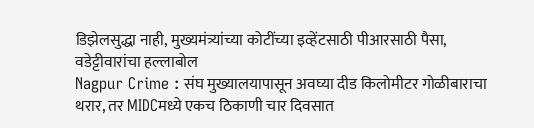डिझेलसुद्धा नाही, मुख्यमंत्र्यांच्या कोटींच्या इव्हेंटसाठी पीआरसाठी पैसा, वडेट्टीवारांचा हल्लाबोल
Nagpur Crime : संघ मुख्यालयापासून अवघ्या दीड किलोमीटर गोळीबाराचा थरार, तर MIDCमध्ये एकच ठिकाणी चार दिवसात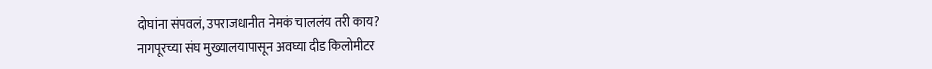दोघांना संपवलं, उपराजधानीत नेमकं चाललंय तरी काय?
नागपूरच्या संघ मुख्यालयापासून अवघ्या दीड किलोमीटर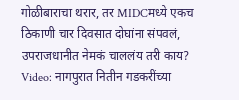गोळीबाराचा थरार, तर MIDCमध्ये एकच ठिकाणी चार दिवसात दोघांना संपवलं, उपराजधानीत नेमकं चाललंय तरी काय?
Video: नागपुरात नितीन गडकरींच्या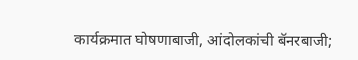कार्यक्रमात घोषणाबाजी, आंदोलकांची बॅनरबाजी;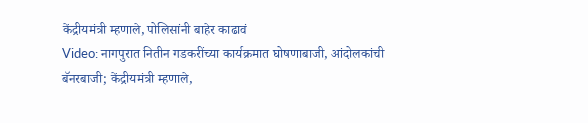केंद्रीयमंत्री म्हणाले, पोलिसांनी बाहेर काढावं
Video: नागपुरात नितीन गडकरींच्या कार्यक्रमात घोषणाबाजी, आंदोलकांची बॅनरबाजी; केंद्रीयमंत्री म्हणाले,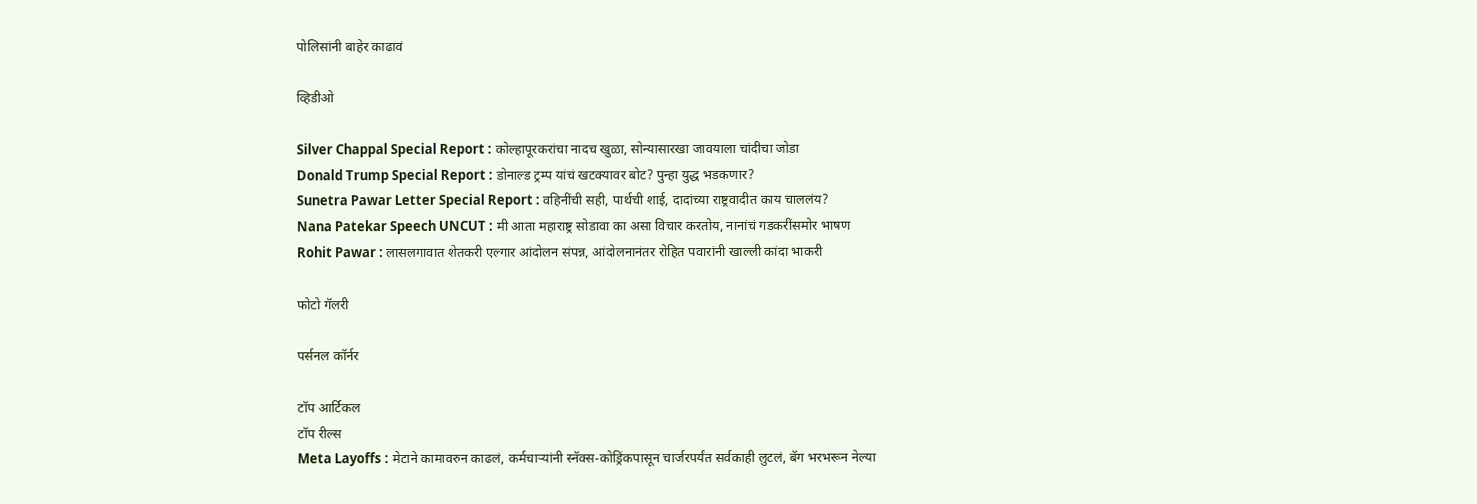पोलिसांनी बाहेर काढावं

व्हिडीओ

Silver Chappal Special Report : कोल्हापूरकरांचा नादच खुळा, सोन्यासारखा जावयाला चांदीचा जोडा
Donald Trump Special Report : डोनाल्ड ट्रम्प यांचं खटक्यावर बोट? पुन्हा युद्ध भडकणार?
Sunetra Pawar Letter Special Report : वहिनींची सही, पार्थची शाई, दादांच्या राष्ट्रवादीत काय चाललंय?
Nana Patekar Speech UNCUT : मी आता महाराष्ट्र सोडावा का असा विचार करतोय, नानांचं गडकरींसमोर भाषण
Rohit Pawar : लासलगावात शेतकरी एल्गार आंदोलन संपन्न, आंदोलनानंतर रोहित पवारांनी खाल्ली कांदा भाकरी

फोटो गॅलरी

पर्सनल कॉर्नर

टॉप आर्टिकल
टॉप रील्स
Meta Layoffs : मेटाने कामावरुन काढलं, कर्मचाऱ्यांनी स्नॅक्स-कोड्रिंकपासून चार्जरपर्यंत सर्वकाही लुटलं, बॅग भरभरून नेल्या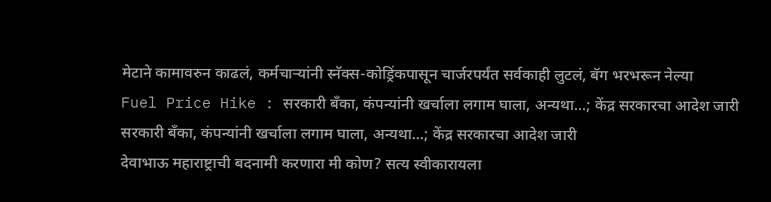मेटाने कामावरुन काढलं, कर्मचाऱ्यांनी स्नॅक्स-कोड्रिंकपासून चार्जरपर्यंत सर्वकाही लुटलं, बॅग भरभरून नेल्या
Fuel Price Hike : सरकारी बँका, कंपन्यांनी खर्चाला लगाम घाला, अन्यथा...; केंद्र सरकारचा आदेश जारी
सरकारी बँका, कंपन्यांनी खर्चाला लगाम घाला, अन्यथा...; केंद्र सरकारचा आदेश जारी
देवाभाऊ महाराष्ट्राची बदनामी करणारा मी कोण? सत्य स्वीकारायला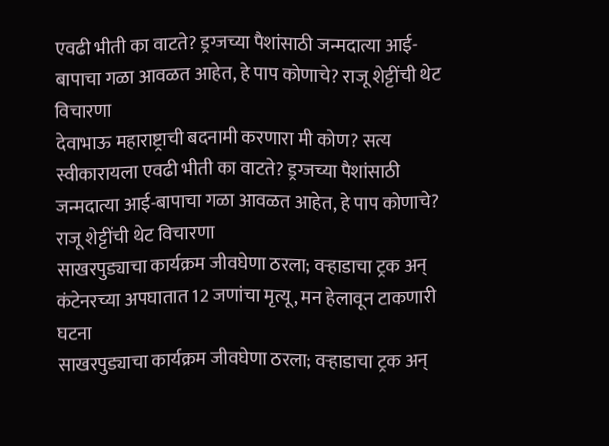एवढी भीती का वाटते? ड्रग्जच्या पैशांसाठी जन्मदात्या आई-बापाचा गळा आवळत आहेत, हे पाप कोणाचे? राजू शेट्टींची थेट विचारणा
देवाभाऊ महाराष्ट्राची बदनामी करणारा मी कोण? सत्य स्वीकारायला एवढी भीती का वाटते? ड्रग्जच्या पैशांसाठी जन्मदात्या आई-बापाचा गळा आवळत आहेत, हे पाप कोणाचे? राजू शेट्टींची थेट विचारणा
साखरपुड्याचा कार्यक्रम जीवघेणा ठरला; वऱ्हाडाचा ट्रक अन् कंटेनरच्या अपघातात 12 जणांचा मृत्यू, मन हेलावून टाकणारी घटना
साखरपुड्याचा कार्यक्रम जीवघेणा ठरला; वऱ्हाडाचा ट्रक अन्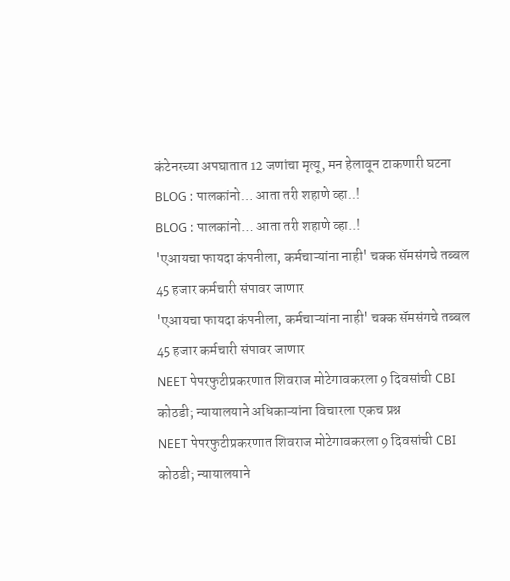कंटेनरच्या अपघातात 12 जणांचा मृत्यू, मन हेलावून टाकणारी घटना
BLOG : पालकांनो… आता तरी शहाणे व्हा..!
BLOG : पालकांनो… आता तरी शहाणे व्हा..!
'एआयचा फायदा कंपनीला, कर्मचाऱ्यांना नाही' चक्क सॅमसंगचे तब्बल 45 हजार कर्मचारी संपावर जाणार
'एआयचा फायदा कंपनीला, कर्मचाऱ्यांना नाही' चक्क सॅमसंगचे तब्बल 45 हजार कर्मचारी संपावर जाणार
NEET पेपरफुटीप्रकरणात शिवराज मोटेगावकरला 9 दिवसांची CBI कोठडी; न्यायालयाने अधिकाऱ्यांना विचारला एकच प्रश्न
NEET पेपरफुटीप्रकरणात शिवराज मोटेगावकरला 9 दिवसांची CBI कोठडी; न्यायालयाने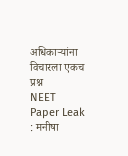अधिकाऱ्यांना विचारला एकच प्रश्न
NEET Paper Leak : मनीषा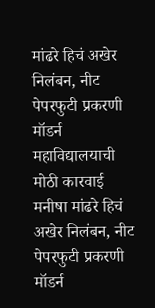मांढरे हिचं अखेर निलंबन, नीट पेपरफुटी प्रकरणी मॉडर्न महाविद्यालयाची मोठी कारवाई
मनीषा मांढरे हिचं अखेर निलंबन, नीट पेपरफुटी प्रकरणी मॉडर्न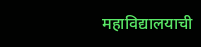महाविद्यालयाची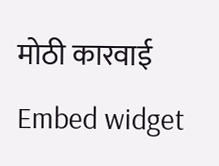मोठी कारवाई
Embed widget